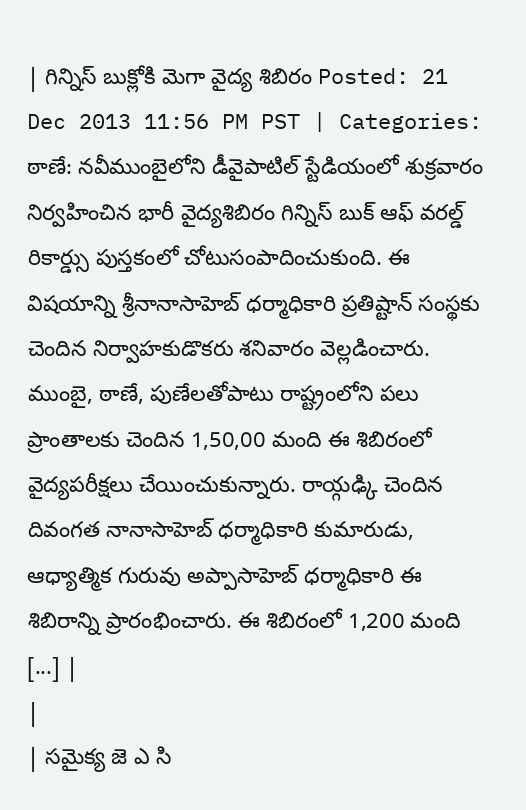| గిన్నిస్ బుక్లోకి మెగా వైద్య శిబిరం Posted: 21 Dec 2013 11:56 PM PST | Categories: ఠాణే: నవీముంబైలోని డీవైపాటిల్ స్టేడియంలో శుక్రవారం నిర్వహించిన భారీ వైద్యశిబిరం గిన్నిస్ బుక్ ఆఫ్ వరల్డ్ రికార్డ్సు పుస్తకంలో చోటుసంపాదించుకుంది. ఈ విషయాన్ని శ్రీనానాసాహెబ్ ధర్మాధికారి ప్రతిష్టాన్ సంస్థకు చెందిన నిర్వాహకుడొకరు శనివారం వెల్లడించారు. ముంబై, ఠాణే, పుణేలతోపాటు రాష్ట్రంలోని పలు ప్రాంతాలకు చెందిన 1,50,00 మంది ఈ శిబిరంలో వైద్యపరీక్షలు చేయించుకున్నారు. రాయ్గఢ్కి చెందిన దివంగత నానాసాహెబ్ ధర్మాధికారి కుమారుడు, ఆధ్యాత్మిక గురువు అప్పాసాహెబ్ ధర్మాధికారి ఈ శిబిరాన్ని ప్రారంభించారు. ఈ శిబిరంలో 1,200 మంది [...] |
|
| సమైక్య జె ఎ సి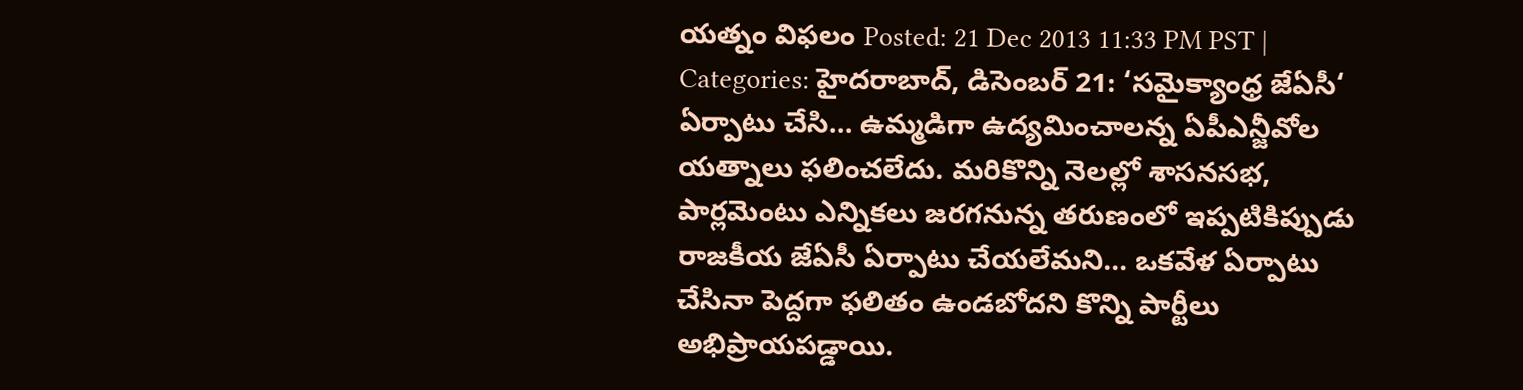యత్నం విఫలం Posted: 21 Dec 2013 11:33 PM PST | Categories: హైదరాబాద్, డిసెంబర్ 21: ‘సమైక్యాంధ్ర జేఏసీ‘ ఏర్పాటు చేసి… ఉమ్మడిగా ఉద్యమించాలన్న ఏపీఎన్జీవోల యత్నాలు ఫలించలేదు. మరికొన్ని నెలల్లో శాసనసభ, పార్లమెంటు ఎన్నికలు జరగనున్న తరుణంలో ఇప్పటికిప్పుడు రాజకీయ జేఏసీ ఏర్పాటు చేయలేమని… ఒకవేళ ఏర్పాటు చేసినా పెద్దగా ఫలితం ఉండబోదని కొన్ని పార్టీలు అభిప్రాయపడ్డాయి.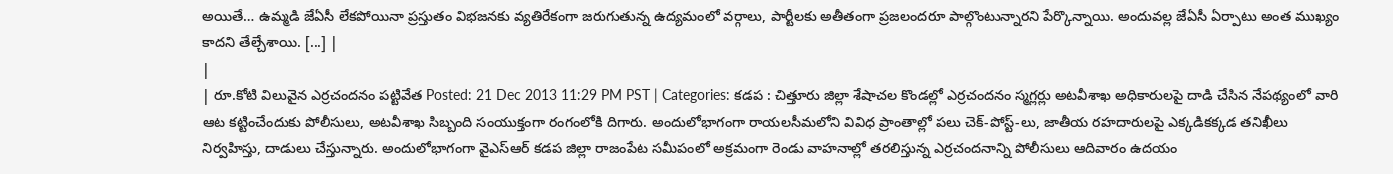అయితే… ఉమ్మడి జేఏసీ లేకపోయినా ప్రస్తుతం విభజనకు వ్యతిరేకంగా జరుగుతున్న ఉద్యమంలో వర్గాలు, పార్టీలకు అతీతంగా ప్రజలందరూ పాల్గొంటున్నారని పేర్కొన్నాయి. అందువల్ల జేఏసీ ఏర్పాటు అంత ముఖ్యం కాదని తేల్చేశాయి. [...] |
|
| రూ.కోటి విలువైన ఎర్రచందనం పట్టివేత Posted: 21 Dec 2013 11:29 PM PST | Categories: కడప : చిత్తూరు జిల్లా శేషాచల కొండల్లో ఎర్రచందనం స్మగ్లర్లు అటవీశాఖ అధికారులపై దాడి చేసిన నేపథ్యంలో వారి ఆట కట్టించేందుకు పోలీసులు, అటవీశాఖ సిబ్బంది సంయుక్తంగా రంగంలోకి దిగారు. అందులోభాగంగా రాయలసీమలోని వివిధ ప్రాంతాల్లో పలు చెక్‑పోస్ట్‑లు, జాతీయ రహదారులపై ఎక్కడికక్కడ తనిఖీలు నిర్వహిస్తు, దాడులు చేస్తున్నారు. అందులోభాగంగా వైఎస్ఆర్ కడప జిల్లా రాజంపేట సమీపంలో అక్రమంగా రెండు వాహనాల్లో తరలిస్తున్న ఎర్రచందనాన్ని పోలీసులు ఆదివారం ఉదయం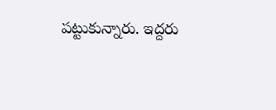పట్టుకున్నారు. ఇద్దరు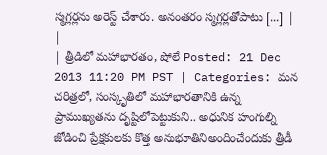స్మగ్లర్లను అరెస్ట్ చేశారు. అనంతరం స్మగ్లర్లతోపాటు [...] |
|
| త్రీడిలో మహాభారతం, షోలే Posted: 21 Dec 2013 11:20 PM PST | Categories: మన చరిత్రలో, సంస్కృతిలో మహాభారతానికి ఉన్న ప్రాముఖ్యతను దృష్టిలోపెట్టుకుని.. అధునిక హంగుల్ని జోడించి ప్రేక్షకులకు కొత్త అనుభూతినిఅందించేందుకు త్రీడీ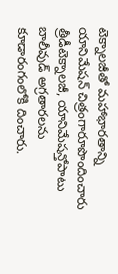టెక్నాలజీతో మహాభారతాన్ని యానిమేషన్ చిత్రంగారూపొందించారు త్రీడీటెక్నాలజీ, యానిమేషన్తోపాటు బాలీవుడ్ అగ్రతారలను కూడారంగంలోకి దించారు.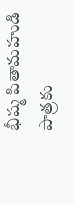భీష్మ పితామహుడి పాత్రకు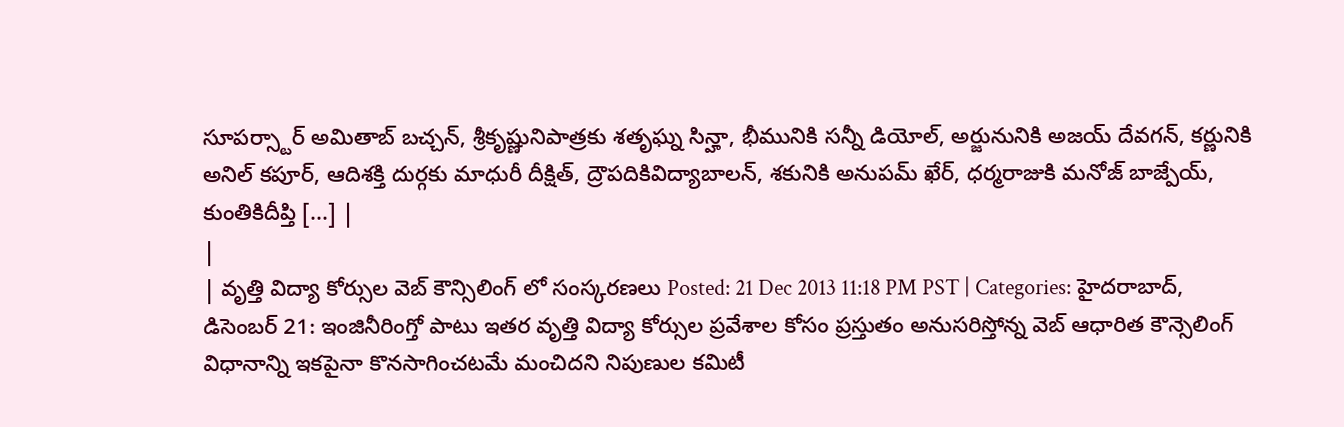సూపర్స్టార్ అమితాబ్ బచ్చన్, శ్రీకృష్ణునిపాత్రకు శతృఘ్న సిన్హా, భీమునికి సన్నీ డియోల్, అర్జునునికి అజయ్ దేవగన్, కర్ణునికి అనిల్ కపూర్, ఆదిశక్తి దుర్గకు మాధురీ దీక్షిత్, ద్రౌపదికివిద్యాబాలన్, శకునికి అనుపమ్ ఖేర్, ధర్మరాజుకి మనోజ్ బాజ్పేయ్, కుంతికిదీప్తి [...] |
|
| వృత్తి విద్యా కోర్సుల వెబ్ కౌన్సిలింగ్ లో సంస్కరణలు Posted: 21 Dec 2013 11:18 PM PST | Categories: హైదరాబాద్, డిసెంబర్ 21: ఇంజినీరింగ్తో పాటు ఇతర వృత్తి విద్యా కోర్సుల ప్రవేశాల కోసం ప్రస్తుతం అనుసరిస్తోన్న వెబ్ ఆధారిత కౌన్సెలింగ్ విధానాన్ని ఇకపైనా కొనసాగించటమే మంచిదని నిపుణుల కమిటీ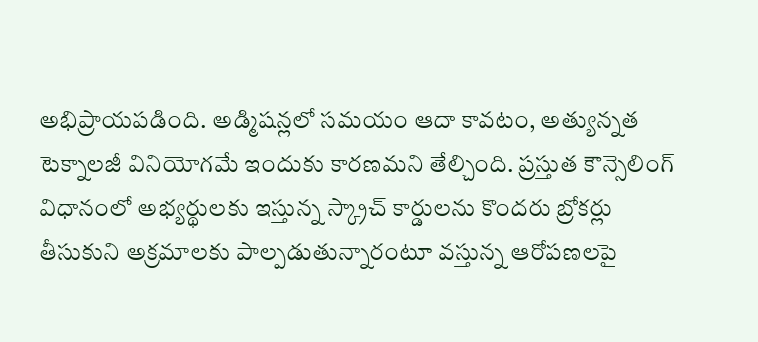అభిప్రాయపడింది. అడ్మిషన్లలో సమయం ఆదా కావటం, అత్యున్నత టెక్నాలజీ వినియోగమే ఇందుకు కారణమని తేల్చింది. ప్రస్తుత కౌన్సెలింగ్ విధానంలో అభ్యర్థులకు ఇస్తున్న స్క్రాచ్ కార్డులను కొందరు బ్రోకర్లు తీసుకుని అక్రమాలకు పాల్పడుతున్నారంటూ వస్తున్న ఆరోపణలపై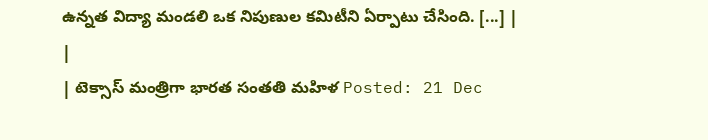ఉన్నత విద్యా మండలి ఒక నిపుణుల కమిటీని ఏర్పాటు చేసింది. [...] |
|
| టెక్సాస్ మంత్రిగా భారత సంతతి మహిళ Posted: 21 Dec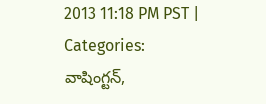2013 11:18 PM PST | Categories: వాషింగ్టన్,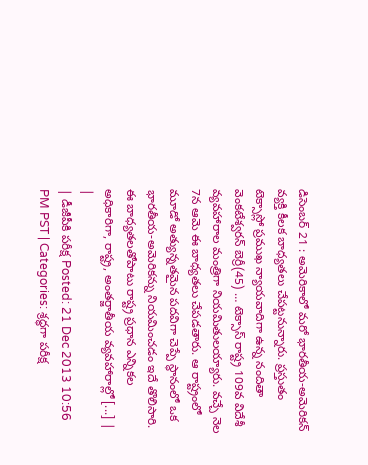డిసెంబర్ 21 : అమెరికాలో మరో భారతీయ-అమెరికన్ వ్యక్తి కీలక బాధ్యతలు చేపట్టనున్నారు. ప్రస్తుతం టెక్సాస్లో ప్రముఖ న్యాయవాదిగా ఉన్న నందితా వెంకటేశ్వరన్ బెర్రీ(45) … టెక్సాస్ రాష్ట్ర 109వ విదేశీ వ్యవహారాల మంత్రిగా నియమితులయ్యారు. వచ్చే నెల 7న ఆమె ఈ బాధ్యతలు చేపడతారు. ఆ రాష్ట్రంలో మూడో అత్యున్నతమైన పదవిగా చెప్పే స్థానంలో ఒక భారతీయ-అమెరికన్ను నియమించడం ఇదే తొలిసారి. ఈ బాధ్యతలతోపాటు రాష్ట్ర ప్రధాన ఎన్నికల అధికారిగా, రాష్ట్ర, అంతర్జాతీయ వ్యవహారాల్లో [...] |
|
| డీజీపీకి పరీక్ష Posted: 21 Dec 2013 10:56 PM PST | Categories: శ్రద్ధగా పరీక్ష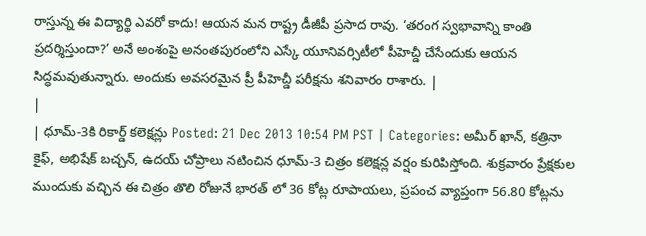రాస్తున్న ఈ విద్యార్థి ఎవరో కాదు! ఆయన మన రాష్ట్ర డీజీపీ ప్రసాద రావు. ‘తరంగ స్వభావాన్ని కాంతి ప్రదర్శిస్తుందా?’ అనే అంశంపై అనంతపురంలోని ఎస్కే యూనివర్సిటీలో పీహెచ్డీ చేసేందుకు ఆయన సిద్ధమవుతున్నారు. అందుకు అవసరమైన ప్రీ పీహెచ్డీ పరీక్షను శనివారం రాశారు. |
|
| ధూమ్-3కి రికార్డ్ కలెక్షన్లు Posted: 21 Dec 2013 10:54 PM PST | Categories: అమీర్ ఖాన్, కత్రినా కైఫ్, అభిషేక్ బచ్చన్, ఉదయ్ చోప్రాలు నటించిన ధూమ్-3 చిత్రం కలెక్షన్ల వర్షం కురిపిస్తోంది. శుక్రవారం ప్రేక్షకుల ముందుకు వచ్చిన ఈ చిత్రం తొలి రోజునే భారత్ లో 36 కోట్ల రూపాయలు, ప్రపంచ వ్యాప్తంగా 56.80 కోట్లను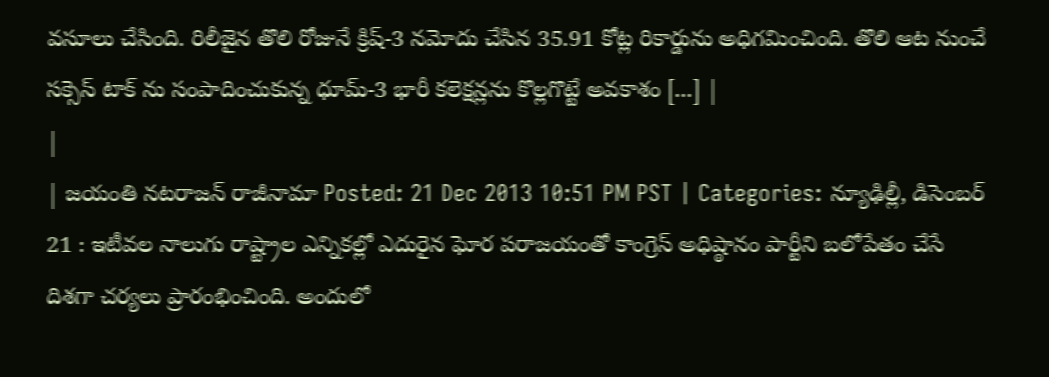వసూలు చేసింది. రిలీజైన తొలి రోజునే క్రిష్-3 నమోదు చేసిన 35.91 కోట్ల రికార్డును అధిగమించింది. తొలి ఆట నుంచే సక్సెస్ టాక్ ను సంపాదించుకున్న ధూమ్-3 భారీ కలెక్షన్లను కొల్లగొట్టే అవకాశం [...] |
|
| జయంతి నటరాజన్ రాజీనామా Posted: 21 Dec 2013 10:51 PM PST | Categories: న్యూఢిల్లీ, డిసెంబర్ 21 : ఇటీవల నాలుగు రాష్ట్రాల ఎన్నికల్లో ఎదురైన ఘోర పరాజయంతో కాంగ్రెస్ అధిష్ఠానం పార్టీని బలోపేతం చేసే దిశగా చర్యలు ప్రారంభించింది. అందులో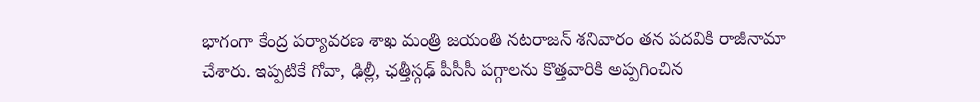భాగంగా కేంద్ర పర్యావరణ శాఖ మంత్రి జయంతి నటరాజన్ శనివారం తన పదవికి రాజీనామా చేశారు. ఇప్పటికే గోవా, ఢిల్లీ, ఛత్తీస్గఢ్ పీసీసీ పగ్గాలను కొత్తవారికి అప్పగించిన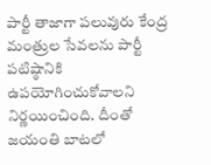పార్టీ తాజాగా పలువురు కేంద్ర మంత్రుల సేవలను పార్టీ పటిష్ఠానికి ఉపయోగించుకోవాలని నిర్ణయించింది. దీంతో జయంతి బాటలో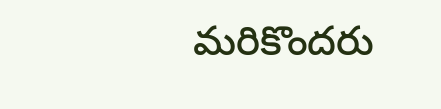మరికొందరు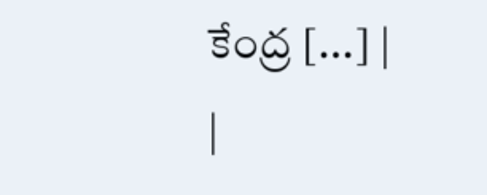కేంద్ర [...] |
|